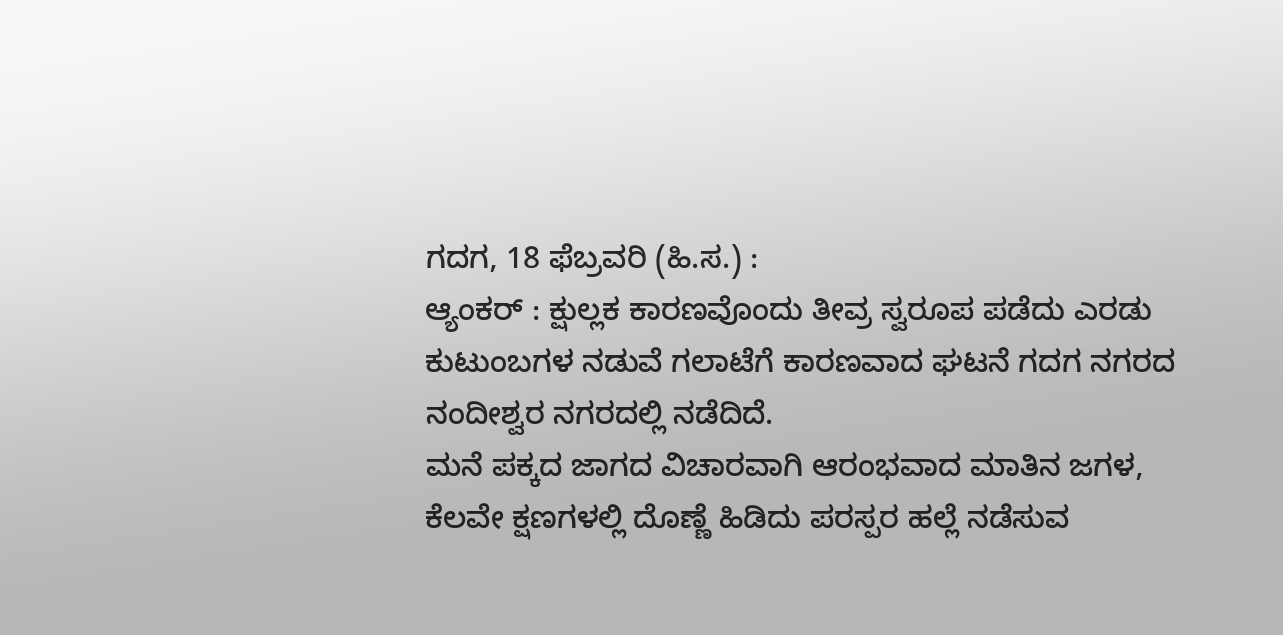ಗದಗ, 18 ಫೆಬ್ರವರಿ (ಹಿ.ಸ.) :
ಆ್ಯಂಕರ್ : ಕ್ಷುಲ್ಲಕ ಕಾರಣವೊಂದು ತೀವ್ರ ಸ್ವರೂಪ ಪಡೆದು ಎರಡು ಕುಟುಂಬಗಳ ನಡುವೆ ಗಲಾಟೆಗೆ ಕಾರಣವಾದ ಘಟನೆ ಗದಗ ನಗರದ ನಂದೀಶ್ವರ ನಗರದಲ್ಲಿ ನಡೆದಿದೆ.
ಮನೆ ಪಕ್ಕದ ಜಾಗದ ವಿಚಾರವಾಗಿ ಆರಂಭವಾದ ಮಾತಿನ ಜಗಳ, ಕೆಲವೇ ಕ್ಷಣಗಳಲ್ಲಿ ದೊಣ್ಣೆ ಹಿಡಿದು ಪರಸ್ಪರ ಹಲ್ಲೆ ನಡೆಸುವ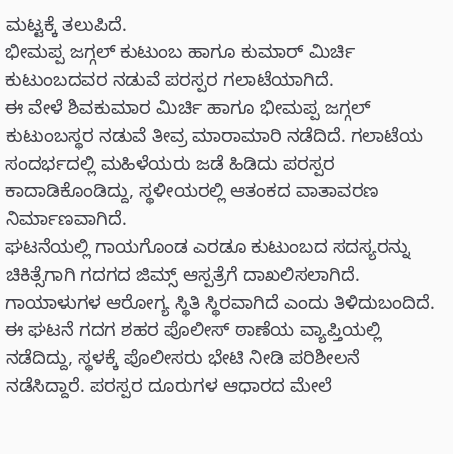ಮಟ್ಟಕ್ಕೆ ತಲುಪಿದೆ.
ಭೀಮಪ್ಪ ಜಗ್ಗಲ್ ಕುಟುಂಬ ಹಾಗೂ ಕುಮಾರ್ ಮಿರ್ಚಿ ಕುಟುಂಬದವರ ನಡುವೆ ಪರಸ್ಪರ ಗಲಾಟೆಯಾಗಿದೆ.
ಈ ವೇಳೆ ಶಿವಕುಮಾರ ಮಿರ್ಚಿ ಹಾಗೂ ಭೀಮಪ್ಪ ಜಗ್ಗಲ್ ಕುಟುಂಬಸ್ಥರ ನಡುವೆ ತೀವ್ರ ಮಾರಾಮಾರಿ ನಡೆದಿದೆ. ಗಲಾಟೆಯ ಸಂದರ್ಭದಲ್ಲಿ ಮಹಿಳೆಯರು ಜಡೆ ಹಿಡಿದು ಪರಸ್ಪರ ಕಾದಾಡಿಕೊಂಡಿದ್ದು, ಸ್ಥಳೀಯರಲ್ಲಿ ಆತಂಕದ ವಾತಾವರಣ ನಿರ್ಮಾಣವಾಗಿದೆ.
ಘಟನೆಯಲ್ಲಿ ಗಾಯಗೊಂಡ ಎರಡೂ ಕುಟುಂಬದ ಸದಸ್ಯರನ್ನು ಚಿಕಿತ್ಸೆಗಾಗಿ ಗದಗದ ಜಿಮ್ಸ್ ಆಸ್ಪತ್ರೆಗೆ ದಾಖಲಿಸಲಾಗಿದೆ. ಗಾಯಾಳುಗಳ ಆರೋಗ್ಯ ಸ್ಥಿತಿ ಸ್ಥಿರವಾಗಿದೆ ಎಂದು ತಿಳಿದುಬಂದಿದೆ.
ಈ ಘಟನೆ ಗದಗ ಶಹರ ಪೊಲೀಸ್ ಠಾಣೆಯ ವ್ಯಾಪ್ತಿಯಲ್ಲಿ ನಡೆದಿದ್ದು, ಸ್ಥಳಕ್ಕೆ ಪೊಲೀಸರು ಭೇಟಿ ನೀಡಿ ಪರಿಶೀಲನೆ ನಡೆಸಿದ್ದಾರೆ. ಪರಸ್ಪರ ದೂರುಗಳ ಆಧಾರದ ಮೇಲೆ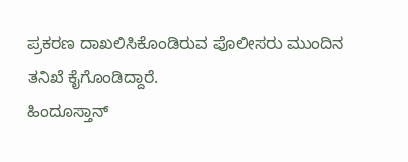ಪ್ರಕರಣ ದಾಖಲಿಸಿಕೊಂಡಿರುವ ಪೊಲೀಸರು ಮುಂದಿನ ತನಿಖೆ ಕೈಗೊಂಡಿದ್ದಾರೆ.
ಹಿಂದೂಸ್ತಾನ್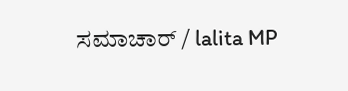ಸಮಾಚಾರ್ / lalita MP